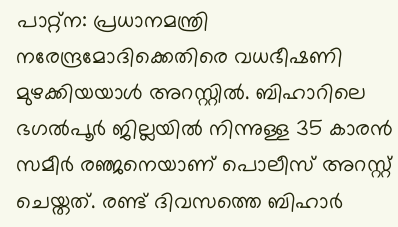പാറ്റ്ന: പ്രധാനമന്ത്രി നരേന്ദ്രമോദിക്കെതിരെ വധഭീഷണി മുഴക്കിയയാൾ അറസ്റ്റിൽ. ബിഹാറിലെ ഭഗൽപൂർ ജില്ലയിൽ നിന്നുള്ള 35 കാരൻ സമീർ രഞ്ജനെയാണ് പൊലീസ് അറസ്റ്റ് ചെയ്തത്. രണ്ട് ദിവസത്തെ ബിഹാർ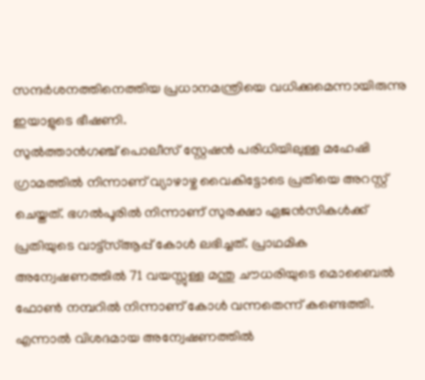സന്ദർശനത്തിനെത്തിയ പ്രധാനമന്ത്രിയെ വധിക്കുമെന്നായിരുന്നു ഇയാളുടെ ഭീഷണി.
സുൽത്താൻഗഞ്ച് പൊലീസ് സ്റ്റേഷൻ പരിധിയിലുള്ള മഹേഷി ഗ്രാമത്തിൽ നിന്നാണ് വ്യാഴാഴ്ച വൈകിട്ടോടെ പ്രതിയെ അറസ്റ്റ് ചെയ്തത്. ഭഗൽപൂരിൽ നിന്നാണ് സുരക്ഷാ ഏജൻസികൾക്ക് പ്രതിയുടെ വാട്ട്സ്ആപ്പ് കോൾ ലഭിച്ചത്. പ്രാഥമിക അന്വേഷണത്തിൽ 71 വയസ്സുള്ള മന്തു ചൗധരിയുടെ മൊബൈൽ ഫോൺ നമ്പറിൽ നിന്നാണ് കോൾ വന്നതെന്ന് കണ്ടെത്തി.
എന്നാൽ വിശദമായ അന്വേഷണത്തിൽ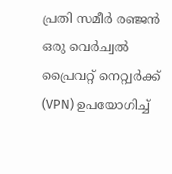പ്രതി സമീർ രഞ്ജൻ ഒരു വെർച്വൽ പ്രൈവറ്റ് നെറ്റ്വർക്ക് (VPN) ഉപയോഗിച്ച്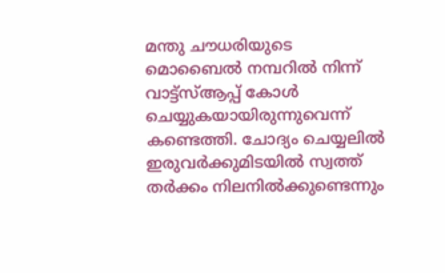മന്തു ചൗധരിയുടെ മൊബൈൽ നമ്പറിൽ നിന്ന് വാട്ട്സ്ആപ്പ് കോൾ ചെയ്യുകയായിരുന്നുവെന്ന് കണ്ടെത്തി. ചോദ്യം ചെയ്യലിൽ ഇരുവർക്കുമിടയിൽ സ്വത്ത് തർക്കം നിലനിൽക്കുണ്ടെന്നും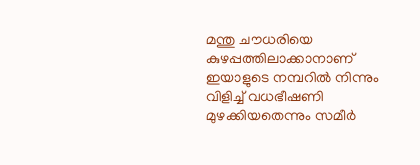മന്തു ചൗധരിയെ കുഴപ്പത്തിലാക്കാനാണ് ഇയാളുടെ നമ്പറിൽ നിന്നും വിളിച്ച് വധഭീഷണി മുഴക്കിയതെന്നും സമീർ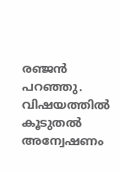രഞ്ജൻ പറഞ്ഞു. വിഷയത്തിൽ കൂടുതൽ അന്വേഷണം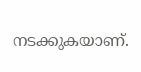നടക്കുകയാണ്.